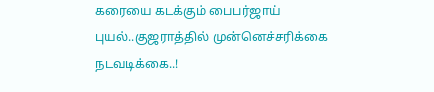கரையை கடக்கும் பைபர்ஜாய் புயல்..குஜராத்தில் முன்னெச்சரிக்கை நடவடிக்கை..!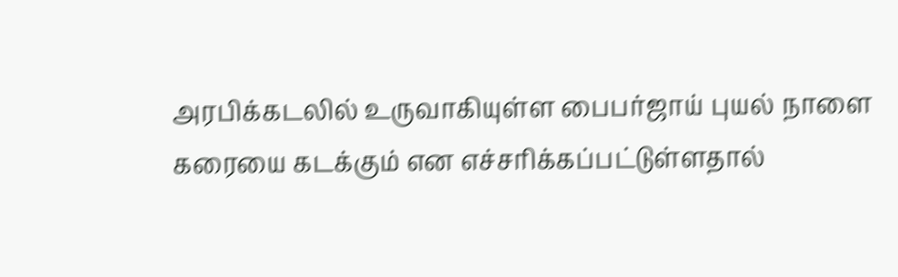அரபிக்கடலில் உருவாகியுள்ள பைபர்ஜாய் புயல் நாளை கரையை கடக்கும் என எச்சரிக்கப்பட்டுள்ளதால்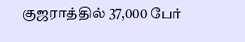குஜராத்தில் 37,000 பேர்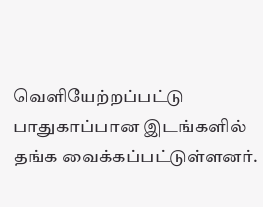வெளியேற்றப்பட்டு பாதுகாப்பான இடங்களில் தங்க வைக்கப்பட்டுள்ளனர்.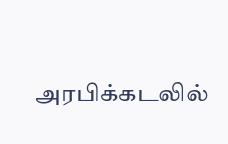அரபிக்கடலில்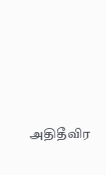அதிதீவிர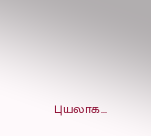புயலாக...